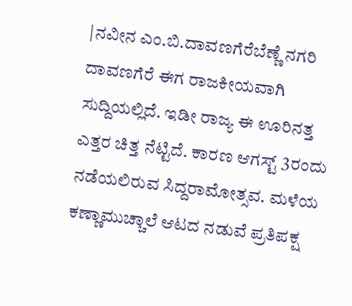|ನವೀನ ಎಂ.ಬಿ.ದಾವಣಗೆರೆಬೆಣ್ಣೆ ನಗರಿ ದಾವಣಗೆರೆ ಈಗ ರಾಜಕೀಯವಾಗಿ ಸುದ್ದಿಯಲ್ಲಿದೆ. ಇಡೀ ರಾಜ್ಯ ಈ ಊರಿನತ್ತ ಎತ್ತರ ಚಿತ್ತ ನೆಟ್ಟಿದೆ. ಕಾರಣ ಆಗಸ್ಟ್ 3ರಂದು ನಡೆಯಲಿರುವ ಸಿದ್ದರಾಮೋತ್ಸವ. ಮಳೆಯ ಕಣ್ಣಾಮುಚ್ಚಾಲೆ ಆಟದ ನಡುವೆ ಪ್ರತಿಪಕ್ಷ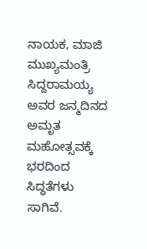ನಾಯಕ, ಮಾಜಿ ಮುಖ್ಯಮಂತ್ರಿ ಸಿದ್ದರಾಮಯ್ಯ ಅವರ ಜನ್ಮದಿನದ ಅಮೃತ ಮಹೋತ್ಸವಕ್ಕೆ ಭರದಿಂದ ಸಿದ್ಧತೆಗಳು ಸಾಗಿವೆ.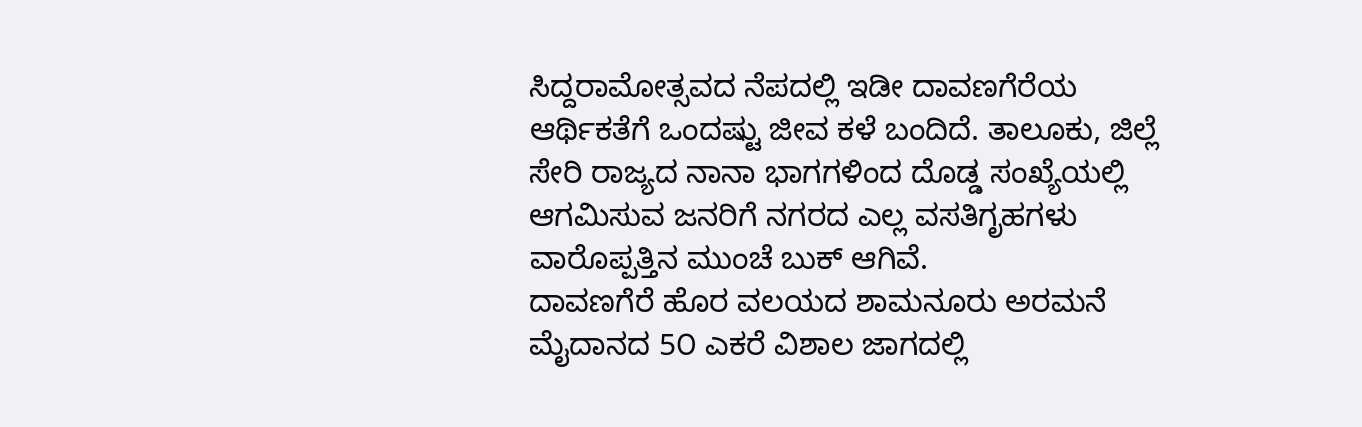ಸಿದ್ದರಾಮೋತ್ಸವದ ನೆಪದಲ್ಲಿ ಇಡೀ ದಾವಣಗೆರೆಯ ಆರ್ಥಿಕತೆಗೆ ಒಂದಷ್ಟು ಜೀವ ಕಳೆ ಬಂದಿದೆ. ತಾಲೂಕು, ಜಿಲ್ಲೆ ಸೇರಿ ರಾಜ್ಯದ ನಾನಾ ಭಾಗಗಳಿಂದ ದೊಡ್ಡ ಸಂಖ್ಯೆಯಲ್ಲಿ ಆಗಮಿಸುವ ಜನರಿಗೆ ನಗರದ ಎಲ್ಲ ವಸತಿಗೃಹಗಳು ವಾರೊಪ್ಪತ್ತಿನ ಮುಂಚೆ ಬುಕ್ ಆಗಿವೆ.
ದಾವಣಗೆರೆ ಹೊರ ವಲಯದ ಶಾಮನೂರು ಅರಮನೆ ಮೈದಾನದ 5೦ ಎಕರೆ ವಿಶಾಲ ಜಾಗದಲ್ಲಿ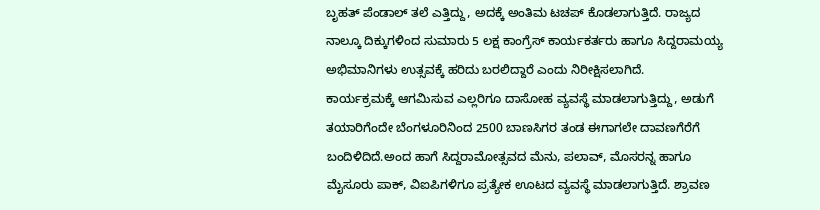ಬೃಹತ್ ಪೆಂಡಾಲ್ ತಲೆ ಎತ್ತಿದ್ದು, ಅದಕ್ಕೆ ಅಂತಿಮ ಟಚಪ್ ಕೊಡಲಾಗುತ್ತಿದೆ. ರಾಜ್ಯದ ನಾಲ್ಕೂ ದಿಕ್ಕುಗಳಿಂದ ಸುಮಾರು 5 ಲಕ್ಷ ಕಾಂಗ್ರೆಸ್ ಕಾರ್ಯಕರ್ತರು ಹಾಗೂ ಸಿದ್ದರಾಮಯ್ಯ ಅಭಿಮಾನಿಗಳು ಉತ್ಸವಕ್ಕೆ ಹರಿದು ಬರಲಿದ್ದಾರೆ ಎಂದು ನಿರೀಕ್ಷಿಸಲಾಗಿದೆ.
ಕಾರ್ಯಕ್ರಮಕ್ಕೆ ಆಗಮಿಸುವ ಎಲ್ಲರಿಗೂ ದಾಸೋಹ ವ್ಯವಸ್ಥೆ ಮಾಡಲಾಗುತ್ತಿದ್ದು, ಅಡುಗೆ ತಯಾರಿಗೆಂದೇ ಬೆಂಗಳೂರಿನಿಂದ 2500 ಬಾಣಸಿಗರ ತಂಡ ಈಗಾಗಲೇ ದಾವಣಗೆರೆಗೆ ಬಂದಿಳಿದಿದೆ.ಅಂದ ಹಾಗೆ ಸಿದ್ದರಾಮೋತ್ಸವದ ಮೆನು, ಪಲಾವ್, ಮೊಸರನ್ನ ಹಾಗೂ ಮೈಸೂರು ಪಾಕ್, ವಿಐಪಿಗಳಿಗೂ ಪ್ರತ್ಯೇಕ ಊಟದ ವ್ಯವಸ್ಥೆ ಮಾಡಲಾಗುತ್ತಿದೆ. ಶ್ರಾವಣ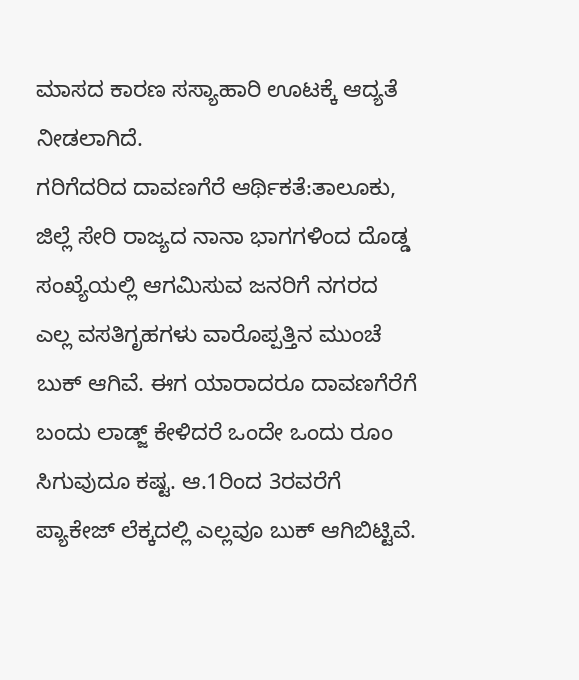ಮಾಸದ ಕಾರಣ ಸಸ್ಯಾಹಾರಿ ಊಟಕ್ಕೆ ಆದ್ಯತೆ ನೀಡಲಾಗಿದೆ.
ಗರಿಗೆದರಿದ ದಾವಣಗೆರೆ ಆರ್ಥಿಕತೆ:ತಾಲೂಕು, ಜಿಲ್ಲೆ ಸೇರಿ ರಾಜ್ಯದ ನಾನಾ ಭಾಗಗಳಿಂದ ದೊಡ್ಡ ಸಂಖ್ಯೆಯಲ್ಲಿ ಆಗಮಿಸುವ ಜನರಿಗೆ ನಗರದ ಎಲ್ಲ ವಸತಿಗೃಹಗಳು ವಾರೊಪ್ಪತ್ತಿನ ಮುಂಚೆ ಬುಕ್ ಆಗಿವೆ. ಈಗ ಯಾರಾದರೂ ದಾವಣಗೆರೆಗೆ ಬಂದು ಲಾಡ್ಜ್ ಕೇಳಿದರೆ ಒಂದೇ ಒಂದು ರೂಂ ಸಿಗುವುದೂ ಕಷ್ಟ. ಆ.1ರಿಂದ 3ರವರೆಗೆ ಪ್ಯಾಕೇಜ್ ಲೆಕ್ಕದಲ್ಲಿ ಎಲ್ಲವೂ ಬುಕ್ ಆಗಿಬಿಟ್ಟಿವೆ.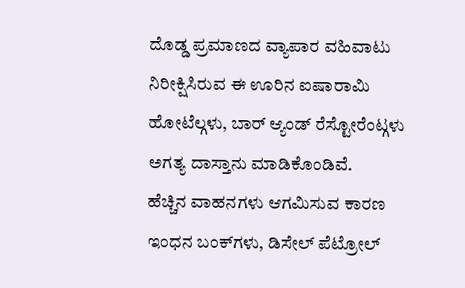ದೊಡ್ಡ ಪ್ರಮಾಣದ ವ್ಯಾಪಾರ ವಹಿವಾಟು ನಿರೀಕ್ಷಿಸಿರುವ ಈ ಊರಿನ ಐಷಾರಾಮಿ ಹೋಟೆಲ್ಗಳು, ಬಾರ್ ಆ್ಯಂಡ್ ರೆಸ್ಟೋರೆಂಟ್ಗಳು ಅಗತ್ಯ ದಾಸ್ತಾನು ಮಾಡಿಕೊಂಡಿವೆ.
ಹೆಚ್ಚಿನ ವಾಹನಗಳು ಆಗಮಿಸುವ ಕಾರಣ ಇಂಧನ ಬಂಕ್‌ಗಳು, ಡಿಸೇಲ್ ಪೆಟ್ರೋಲ್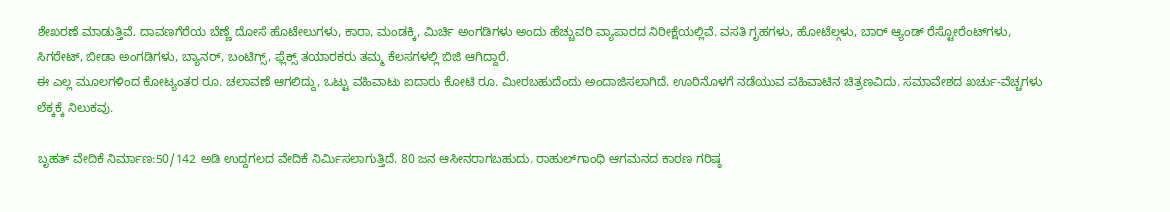ಶೇಖರಣೆ ಮಾಡುತ್ತಿವೆ. ದಾವಣಗೆರೆಯ ಬೆಣ್ಣೆ ದೋಸೆ ಹೊಟೇಲುಗಳು, ಕಾರಾ, ಮಂಡಕ್ಕಿ, ಮಿರ್ಚಿ ಅಂಗಡಿಗಳು ಅಂದು ಹೆಚ್ಚುವರಿ ವ್ಯಾಪಾರದ ನಿರೀಕ್ಷೆಯಲ್ಲಿವೆ. ವಸತಿ ಗೃಹಗಳು, ಹೋಟೆಲ್ಗಳು, ಬಾರ್ ಆ್ಯಂಡ್ ರೆಸ್ಟೋರೆಂಟ್‌ಗಳು, ಸಿಗರೇಟ್, ಬೀಡಾ ಅಂಗಡಿಗಳು, ಬ್ಯಾನರ್, ಬಂಟಿಗ್ಸ್, ಫ್ಲೆಕ್ಸ್ ತಯಾರಕರು ತಮ್ಮ ಕೆಲಸಗಳಲ್ಲಿ ಬಿಜಿ ಆಗಿದ್ದಾರೆ.
ಈ ಎಲ್ಲ ಮೂಲಗಳಿಂದ ಕೋಟ್ಯಂತರ ರೂ. ಚಲಾವಣೆ ಆಗಲಿದ್ದು, ಒಟ್ಟು ವಹಿವಾಟು ಐದಾರು ಕೋಟಿ ರೂ. ಮೀರಬಹುದೆಂದು ಅಂದಾಜಿಸಲಾಗಿದೆ. ಊರಿನೊಳಗೆ ನಡೆಯುವ ವಹಿವಾಟಿನ ಚಿತ್ರಣವಿದು. ಸಮಾವೇಶದ ಖರ್ಚು-ವೆಚ್ಚಗಳು ಲೆಕ್ಕಕ್ಕೆ ನಿಲುಕವು.

ಬೃಹತ್ ವೇದಿಕೆ ನಿರ್ಮಾಣ:50/142 ಅಡಿ ಉದ್ದಗಲದ ವೇದಿಕೆ ನಿರ್ಮಿಸಲಾಗುತ್ತಿದೆ. 80 ಜನ ಆಸೀನರಾಗಬಹುದು. ರಾಹುಲ್‌ಗಾಂಧಿ ಆಗಮನದ ಕಾರಣ ಗರಿಷ್ಠ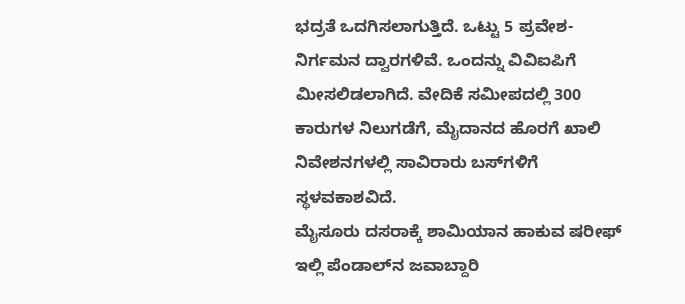ಭದ್ರತೆ ಒದಗಿಸಲಾಗುತ್ತಿದೆ. ಒಟ್ಟು 5 ಪ್ರವೇಶ-ನಿರ್ಗಮನ ದ್ವಾರಗಳಿವೆ. ಒಂದನ್ನು ವಿವಿಐಪಿಗೆ ಮೀಸಲಿಡಲಾಗಿದೆ. ವೇದಿಕೆ ಸಮೀಪದಲ್ಲಿ 300 ಕಾರುಗಳ ನಿಲುಗಡೆಗೆ, ಮೈದಾನದ ಹೊರಗೆ ಖಾಲಿ ನಿವೇಶನಗಳಲ್ಲಿ ಸಾವಿರಾರು ಬಸ್‌ಗಳಿಗೆ ಸ್ಥಳವಕಾಶವಿದೆ.
ಮೈಸೂರು ದಸರಾಕ್ಕೆ ಶಾಮಿಯಾನ ಹಾಕುವ ಷರೀಫ್ ಇಲ್ಲಿ ಪೆಂಡಾಲ್‌ನ ಜವಾಬ್ದಾರಿ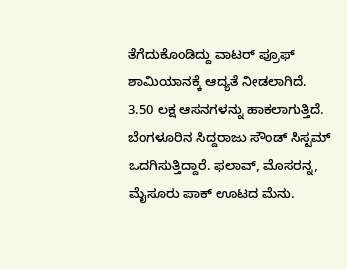ತೆಗೆದುಕೊಂಡಿದ್ದು ವಾಟರ್ ಪ್ರೂಫ್ ಶಾಮಿಯಾನಕ್ಕೆ ಆದ್ಯತೆ ನೀಡಲಾಗಿದೆ. 3.50 ಲಕ್ಷ ಆಸನಗಳನ್ನು ಹಾಕಲಾಗುತ್ತಿದೆ. ಬೆಂಗಳೂರಿನ ಸಿದ್ದರಾಜು ಸೌಂಡ್ ಸಿಸ್ಟಮ್ ಒದಗಿಸುತ್ತಿದ್ದಾರೆ. ಫಲಾವ್, ಮೊಸರನ್ನ, ಮೈಸೂರು ಪಾಕ್ ಊಟದ ಮೆನು.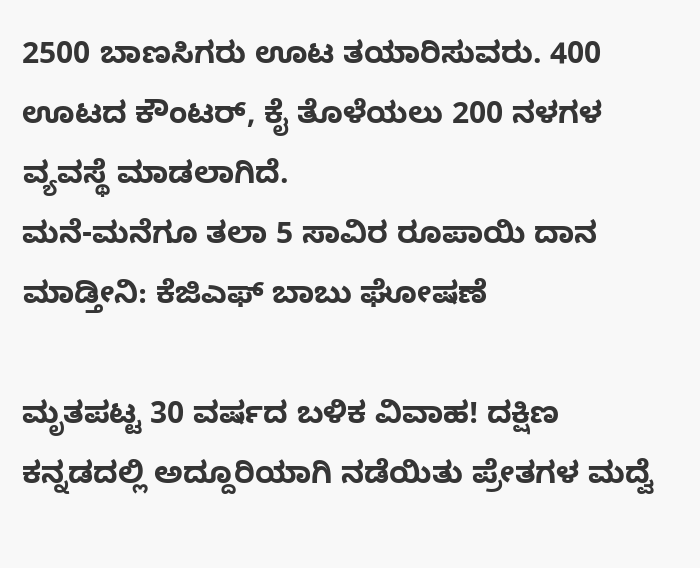2500 ಬಾಣಸಿಗರು ಊಟ ತಯಾರಿಸುವರು. 400 ಊಟದ ಕೌಂಟರ್, ಕೈ ತೊಳೆಯಲು 200 ನಳಗಳ ವ್ಯವಸ್ಥೆ ಮಾಡಲಾಗಿದೆ.
ಮನೆ-ಮನೆಗೂ ತಲಾ 5 ಸಾವಿರ ರೂಪಾಯಿ ದಾನ ಮಾಡ್ತೀನಿ: ಕೆಜಿಎಫ್ ಬಾಬು ಘೋಷಣೆ

ಮೃತಪಟ್ಟ 30 ವರ್ಷದ ಬಳಿಕ ವಿವಾಹ! ದಕ್ಷಿಣ ಕನ್ನಡದಲ್ಲಿ ಅದ್ದೂರಿಯಾಗಿ ನಡೆಯಿತು ಪ್ರೇತಗಳ ಮದ್ವೆ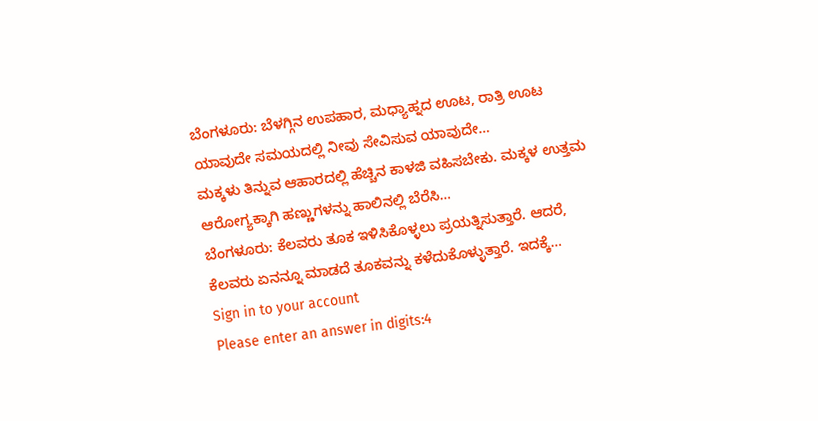ಬೆಂಗಳೂರು: ಬೆಳಗ್ಗಿನ ಉಪಹಾರ, ಮಧ್ಯಾಹ್ನದ ಊಟ, ರಾತ್ರಿ ಊಟ ಯಾವುದೇ ಸಮಯದಲ್ಲಿ ನೀವು ಸೇವಿಸುವ ಯಾವುದೇ…
ಮಕ್ಕಳು ತಿನ್ನುವ ಆಹಾರದಲ್ಲಿ ಹೆಚ್ಚಿನ ಕಾಳಜಿ ವಹಿಸಬೇಕು. ಮಕ್ಕಳ ಉತ್ತಮ ಆರೋಗ್ಯಕ್ಕಾಗಿ ಹಣ್ಣುಗಳನ್ನು ಹಾಲಿನಲ್ಲಿ ಬೆರೆಸಿ…
ಬೆಂಗಳೂರು: ಕೆಲವರು ತೂಕ ಇಳಿಸಿಕೊಳ್ಳಲು ಪ್ರಯತ್ನಿಸುತ್ತಾರೆ. ಆದರೆ, ಕೆಲವರು ಏನನ್ನೂ ಮಾಡದೆ ತೂಕವನ್ನು ಕಳೆದುಕೊಳ್ಳುತ್ತಾರೆ. ಇದಕ್ಕೆ…
Sign in to your account
Please enter an answer in digits:4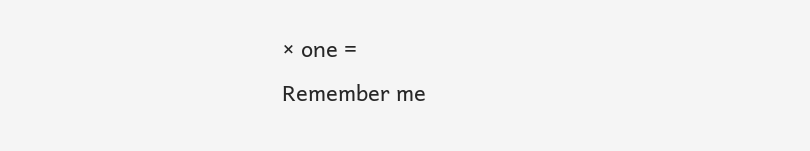× one =
Remember me